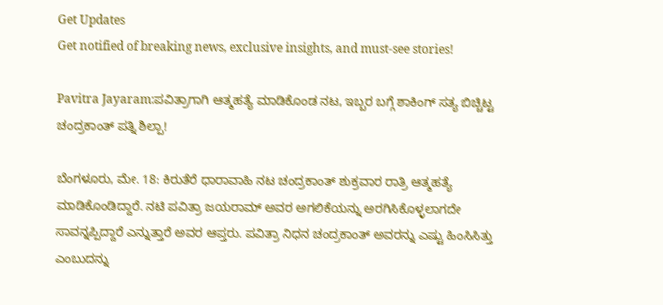Get Updates
Get notified of breaking news, exclusive insights, and must-see stories!

Pavitra Jayaram:ಪವಿತ್ರಾಗಾಗಿ ಆತ್ಮಹತ್ಯೆ ಮಾಡಿಕೊಂಡ ನಟ, ಇಬ್ಬರ ಬಗ್ಗೆ ಶಾಕಿಂಗ್ ಸತ್ಯ ಬಿಚ್ಚಿಟ್ಟ ಚಂದ್ರಕಾಂತ್ ಪತ್ನಿ ಶಿಲ್ಪಾ!

ಬೆಂಗಳೂರು, ಮೇ. 18: ಕಿರುತೆರೆ ಧಾರಾವಾಹಿ ನಟ ಚಂದ್ರಕಾಂತ್ ಶುಕ್ರವಾರ ರಾತ್ರಿ ಆತ್ಮಹತ್ಯೆ ಮಾಡಿಕೊಂಡಿದ್ದಾರೆ. ನಟಿ ಪವಿತ್ರಾ ಜಯರಾಮ್ ಅವರ ಅಗಲಿಕೆಯನ್ನು ಅರಗಿಸಿಕೊಳ್ಳಲಾಗದೇ ಸಾವನ್ನಪ್ಪಿದ್ದಾರೆ ಎನ್ನುತ್ತಾರೆ ಅವರ ಆಪ್ತರು. ಪವಿತ್ರಾ ನಿಧನ ಚಂದ್ರಕಾಂತ್ ಅವರನ್ನು ಎಷ್ಟು ಹಿಂಸಿಸಿತ್ತು ಎಂಬುದನ್ನು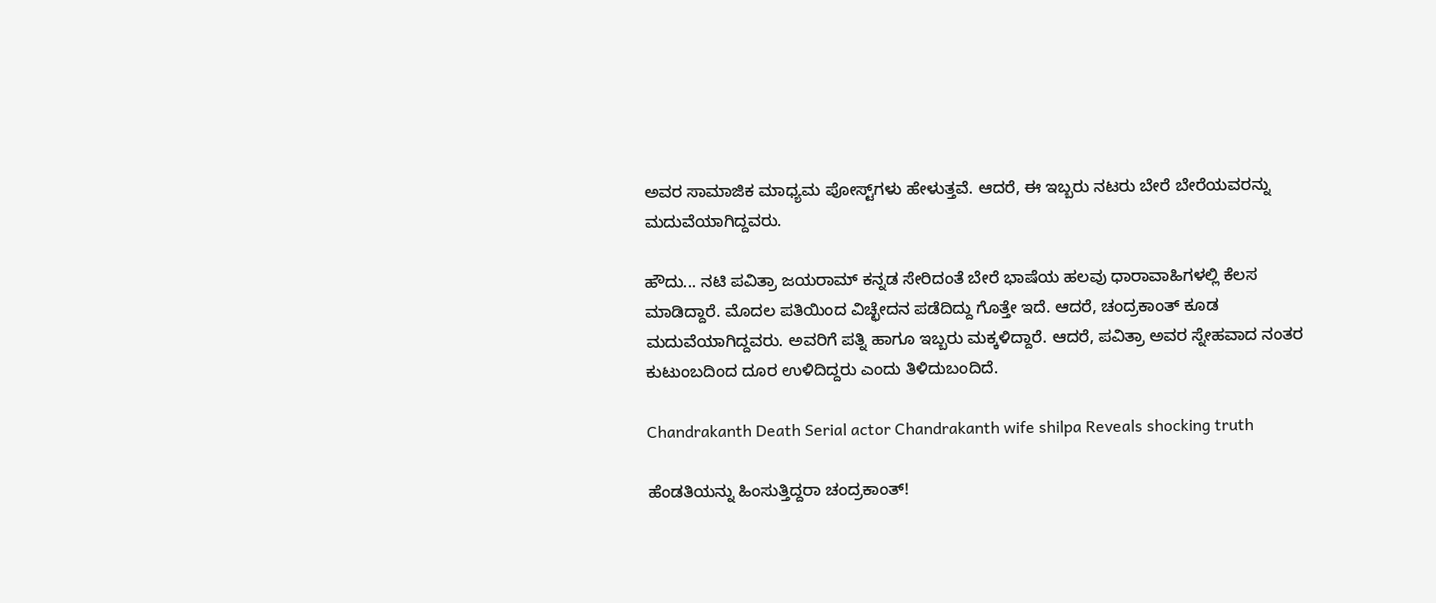ಅವರ ಸಾಮಾಜಿಕ ಮಾಧ್ಯಮ ಪೋಸ್ಟ್‌ಗಳು ಹೇಳುತ್ತವೆ. ಆದರೆ, ಈ ಇಬ್ಬರು ನಟರು ಬೇರೆ ಬೇರೆಯವರನ್ನು ಮದುವೆಯಾಗಿದ್ದವರು.

ಹೌದು... ನಟಿ ಪವಿತ್ರಾ ಜಯರಾಮ್ ಕನ್ನಡ ಸೇರಿದಂತೆ ಬೇರೆ ಭಾಷೆಯ ಹಲವು ಧಾರಾವಾಹಿಗಳಲ್ಲಿ ಕೆಲಸ ಮಾಡಿದ್ದಾರೆ. ಮೊದಲ ಪತಿಯಿಂದ ವಿಚ್ಛೇದನ ಪಡೆದಿದ್ದು ಗೊತ್ತೇ ಇದೆ. ಆದರೆ, ಚಂದ್ರಕಾಂತ್ ಕೂಡ ಮದುವೆಯಾಗಿದ್ದವರು. ಅವರಿಗೆ ಪತ್ನಿ ಹಾಗೂ ಇಬ್ಬರು ಮಕ್ಕಳಿದ್ದಾರೆ. ಆದರೆ, ಪವಿತ್ರಾ ಅವರ ಸ್ನೇಹವಾದ ನಂತರ ಕುಟುಂಬದಿಂದ ದೂರ ಉಳಿದಿದ್ದರು ಎಂದು ತಿಳಿದುಬಂದಿದೆ.

Chandrakanth Death Serial actor Chandrakanth wife shilpa Reveals shocking truth

ಹೆಂಡತಿಯನ್ನು ಹಿಂಸುತ್ತಿದ್ದರಾ ಚಂದ್ರಕಾಂತ್!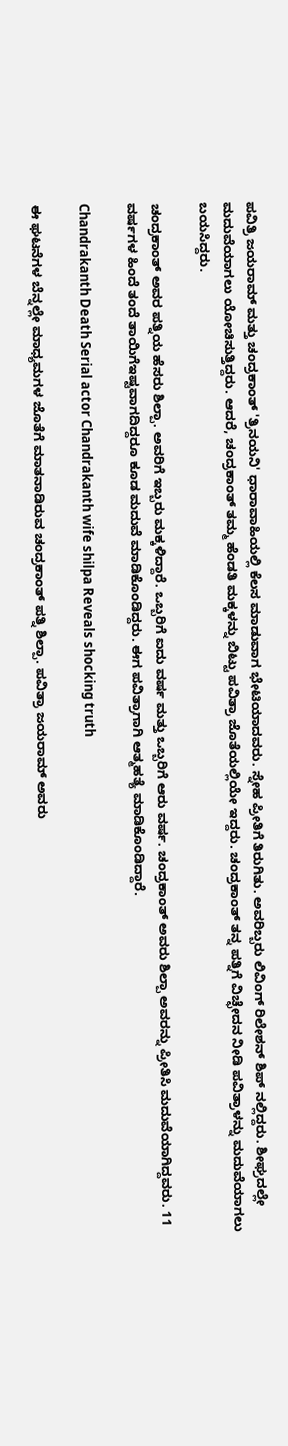ಪವಿತ್ರಿ ಜಯರಾಮ್ ಮತ್ತು ಚಂದ್ರಕಾಂತ್ 'ತ್ರಿನಯನಿ' ಧಾರಾವಾಹಿಯಲ್ಲಿ ಕೆಲಸ ಮಾಡುವಾಗ ಭೇಟಿಯಾದವರು. ಸ್ನೇಹ ಪ್ರೀತಿಗೆ ತಿರುಗಿತು. ಅವರಿಬ್ಬರು ಲಿವಿಂಗ್ ರಿಲೇಶನ್ ಶಿಪ್ ನಲ್ಲಿದ್ದರು. ಶೀಘ್ರದಲ್ಲೇ ಮದುವೆಯಾಗಲು ಯೋಚಿಸುತ್ತಿದ್ದರು. ಆದರೆ, ಚಂದ್ರಕಾಂತ್ ತಮ್ಮ ಹೆಂಡತಿ ಮಕ್ಕಳನ್ನು ಬಿಟ್ಟು ಪವಿತ್ರಾ ಜೊತೆಯಲ್ಲಿಯೇ ಇದ್ದರು. ಚಂದ್ರಕಾಂತ್ ತನ್ನ ಪತ್ನಿಗೆ ವಿಚ್ಛೇದನ ನೀಡಿ ಪವಿತ್ರಾಳನ್ನು ಮದುವೆಯಾಗಲು ಬಯಸಿದ್ದರು.

ಚಂದ್ರಕಾಂತ್ ಅವರ ಪತ್ನಿಯ ಹೆಸರು ಶಿಲ್ಪಾ. ಅವರಿಗೆ ಇಬ್ಬರು ಮಕ್ಕಳಿದ್ದಾರೆ. ಒಬ್ಬರಿಗೆ ಐದು ವರ್ಷ ಮತ್ತು ಒಬ್ಬರಿಗೆ ಆರು ವರ್ಷ. ಚಂದ್ರಕಾಂತ್ ಅವರು ಶಿಲ್ಪಾ ಅವರನ್ನು ಪ್ರೀತಿಸಿ ಮದುವೆಯಾಗಿದ್ದವರು. 11 ವರ್ಷಗಳ ಹಿಂದೆ ತಂದೆ ತಾಯಿಗೆಇಷ್ಟವಾಗದಿದ್ದರೂ ಕೂಡ ಮದುವೆ ಮಾಡಿಕೊಂಡಿದ್ದರು. ಈಗ ಪವಿತ್ರಾಗಾಗಿ ಆತ್ಮಹತ್ಯೆ ಮಾಡಿಕೊಂಡಿದ್ದಾರೆ.

Chandrakanth Death Serial actor Chandrakanth wife shilpa Reveals shocking truth

ಈ ಘಟನೆಗಳ ಬೆನ್ನಲ್ಲೇ ಮಾಧ್ಯಮಗಳ ಜೊತೆಗೆ ಮಾತನಾಡಿರುವ ಚಂದ್ರಕಾಂತ್ ಪತ್ನಿ ಶಿಲ್ಪಾ. ಪವಿತ್ರಾ ಜಯರಾಮ್ ಅವರು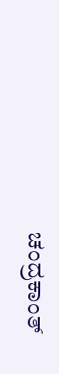ಚಂದ್ರಕಾಂತ್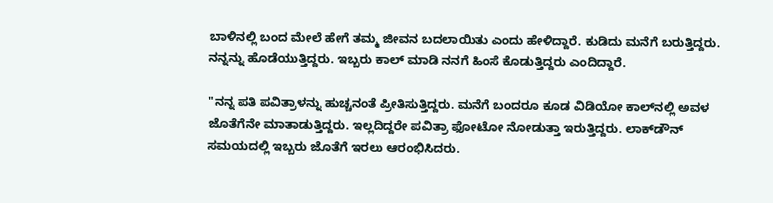ಬಾಳಿನಲ್ಲಿ ಬಂದ ಮೇಲೆ ಹೇಗೆ ತಮ್ಮ ಜೀವನ ಬದಲಾಯಿತು ಎಂದು ಹೇಳಿದ್ದಾರೆ. ಕುಡಿದು ಮನೆಗೆ ಬರುತ್ತಿದ್ದರು. ನನ್ನನ್ನು ಹೊಡೆಯುತ್ತಿದ್ದರು. ಇಬ್ಬರು ಕಾಲ್ ಮಾಡಿ ನನಗೆ ಹಿಂಸೆ ಕೊಡುತ್ತಿದ್ದರು ಎಂದಿದ್ದಾರೆ.

"ನನ್ನ ಪತಿ ಪವಿತ್ರಾಳನ್ನು ಹುಚ್ಚನಂತೆ ಪ್ರೀತಿಸುತ್ತಿದ್ದರು. ಮನೆಗೆ ಬಂದರೂ ಕೂಡ ವಿಡಿಯೋ ಕಾಲ್‌ನಲ್ಲಿ ಅವಳ ಜೊತೆಗೆನೇ ಮಾತಾಡುತ್ತಿದ್ದರು. ಇಲ್ಲದಿದ್ದರೇ ಪವಿತ್ರಾ ಫೋಟೋ ನೋಡುತ್ತಾ ಇರುತ್ತಿದ್ದರು. ಲಾಕ್‌ಡೌನ್‌ ಸಮಯದಲ್ಲಿ ಇಬ್ಬರು ಜೊತೆಗೆ ಇರಲು ಆರಂಭಿಸಿದರು.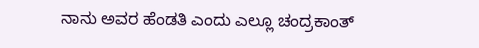ನಾನು ಅವರ ಹೆಂಡತಿ ಎಂದು ಎಲ್ಲೂ ಚಂದ್ರಕಾಂತ್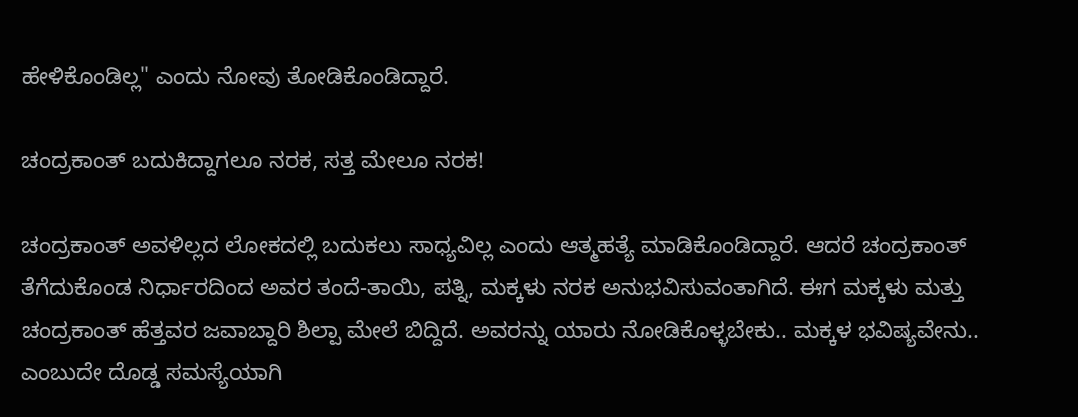ಹೇಳಿಕೊಂಡಿಲ್ಲ" ಎಂದು ನೋವು ತೋಡಿಕೊಂಡಿದ್ದಾರೆ.

ಚಂದ್ರಕಾಂತ್ ಬದುಕಿದ್ದಾಗಲೂ ನರಕ, ಸತ್ತ ಮೇಲೂ ನರಕ!

ಚಂದ್ರಕಾಂತ್ ಅವಳಿಲ್ಲದ ಲೋಕದಲ್ಲಿ ಬದುಕಲು ಸಾಧ್ಯವಿಲ್ಲ ಎಂದು ಆತ್ಮಹತ್ಯೆ ಮಾಡಿಕೊಂಡಿದ್ದಾರೆ. ಆದರೆ ಚಂದ್ರಕಾಂತ್ ತೆಗೆದುಕೊಂಡ ನಿರ್ಧಾರದಿಂದ ಅವರ ತಂದೆ-ತಾಯಿ, ಪತ್ನಿ, ಮಕ್ಕಳು ನರಕ ಅನುಭವಿಸುವಂತಾಗಿದೆ. ಈಗ ಮಕ್ಕಳು ಮತ್ತು ಚಂದ್ರಕಾಂತ್ ಹೆತ್ತವರ ಜವಾಬ್ದಾರಿ ಶಿಲ್ಪಾ ಮೇಲೆ ಬಿದ್ದಿದೆ. ಅವರನ್ನು ಯಾರು ನೋಡಿಕೊಳ್ಳಬೇಕು.. ಮಕ್ಕಳ ಭವಿಷ್ಯವೇನು.. ಎಂಬುದೇ ದೊಡ್ಡ ಸಮಸ್ಯೆಯಾಗಿ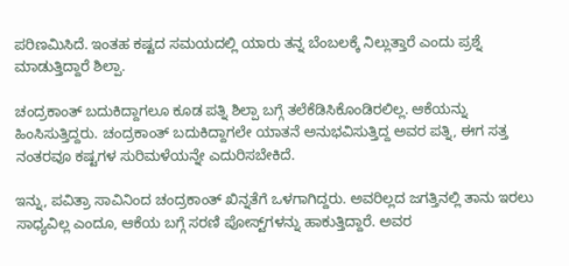ಪರಿಣಮಿಸಿದೆ. ಇಂತಹ ಕಷ್ಟದ ಸಮಯದಲ್ಲಿ ಯಾರು ತನ್ನ ಬೆಂಬಲಕ್ಕೆ ನಿಲ್ಲುತ್ತಾರೆ ಎಂದು ಪ್ರಶ್ನೆ ಮಾಡುತ್ತಿದ್ದಾರೆ ಶಿಲ್ಪಾ.

ಚಂದ್ರಕಾಂತ್ ಬದುಕಿದ್ದಾಗಲೂ ಕೂಡ ಪತ್ನಿ ಶಿಲ್ಪಾ ಬಗ್ಗೆ ತಲೆಕೆಡಿಸಿಕೊಂಡಿರಲಿಲ್ಲ. ಆಕೆಯನ್ನು ಹಿಂಸಿಸುತ್ತಿದ್ದರು. ಚಂದ್ರಕಾಂತ್ ಬದುಕಿದ್ದಾಗಲೇ ಯಾತನೆ ಅನುಭವಿಸುತ್ತಿದ್ದ ಅವರ ಪತ್ನಿ, ಈಗ ಸತ್ತ ನಂತರವೂ ಕಷ್ಟಗಳ ಸುರಿಮಳೆಯನ್ನೇ ಎದುರಿಸಬೇಕಿದೆ.

ಇನ್ನು, ಪವಿತ್ರಾ ಸಾವಿನಿಂದ ಚಂದ್ರಕಾಂತ್ ಖಿನ್ನತೆಗೆ ಒಳಗಾಗಿದ್ದರು. ಅವರಿಲ್ಲದ ಜಗತ್ತಿನಲ್ಲಿ ತಾನು ಇರಲು ಸಾಧ್ಯವಿಲ್ಲ ಎಂದೂ, ಆಕೆಯ ಬಗ್ಗೆ ಸರಣಿ ಪೋಸ್ಟ್‌ಗಳನ್ನು ಹಾಕುತ್ತಿದ್ದಾರೆ. ಅವರ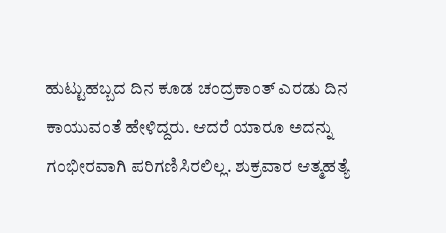ಹುಟ್ಟುಹಬ್ಬದ ದಿನ ಕೂಡ ಚಂದ್ರಕಾಂತ್ ಎರಡು ದಿನ ಕಾಯುವಂತೆ ಹೇಳಿದ್ದರು. ಆದರೆ ಯಾರೂ ಅದನ್ನು ಗಂಭೀರವಾಗಿ ಪರಿಗಣಿಸಿರಲಿಲ್ಲ. ಶುಕ್ರವಾರ ಆತ್ಮಹತ್ಯೆ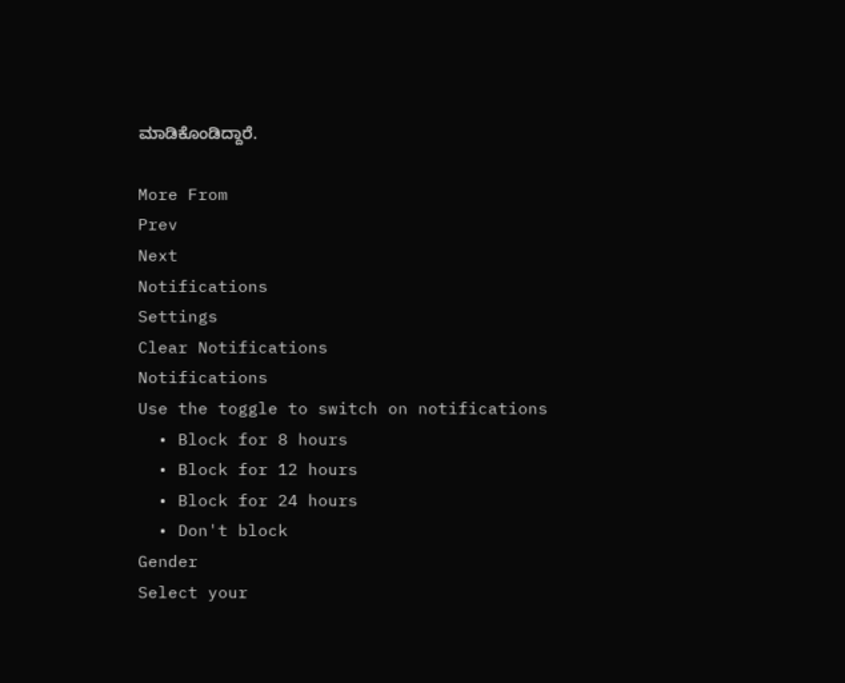ಮಾಡಿಕೊಂಡಿದ್ದಾರೆ.

More From
Prev
Next
Notifications
Settings
Clear Notifications
Notifications
Use the toggle to switch on notifications
  • Block for 8 hours
  • Block for 12 hours
  • Block for 24 hours
  • Don't block
Gender
Select your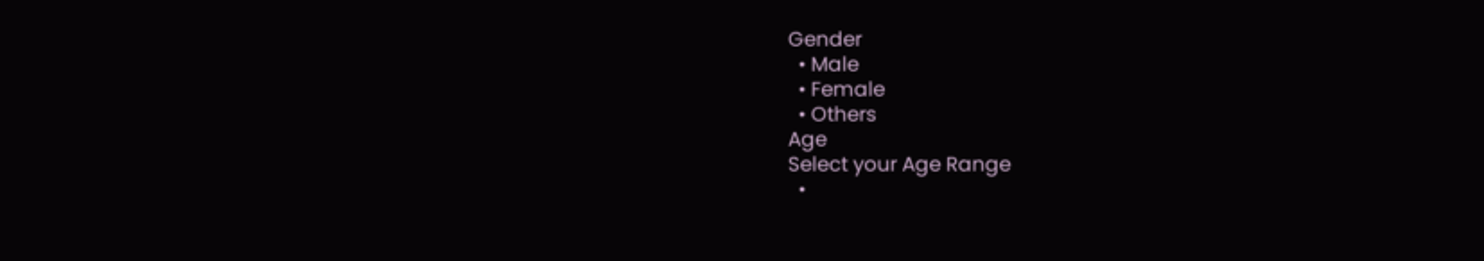Gender
  • Male
  • Female
  • Others
Age
Select your Age Range
  •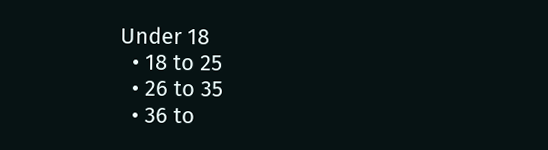Under 18
  • 18 to 25
  • 26 to 35
  • 36 to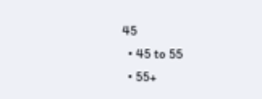45
  • 45 to 55
  • 55+